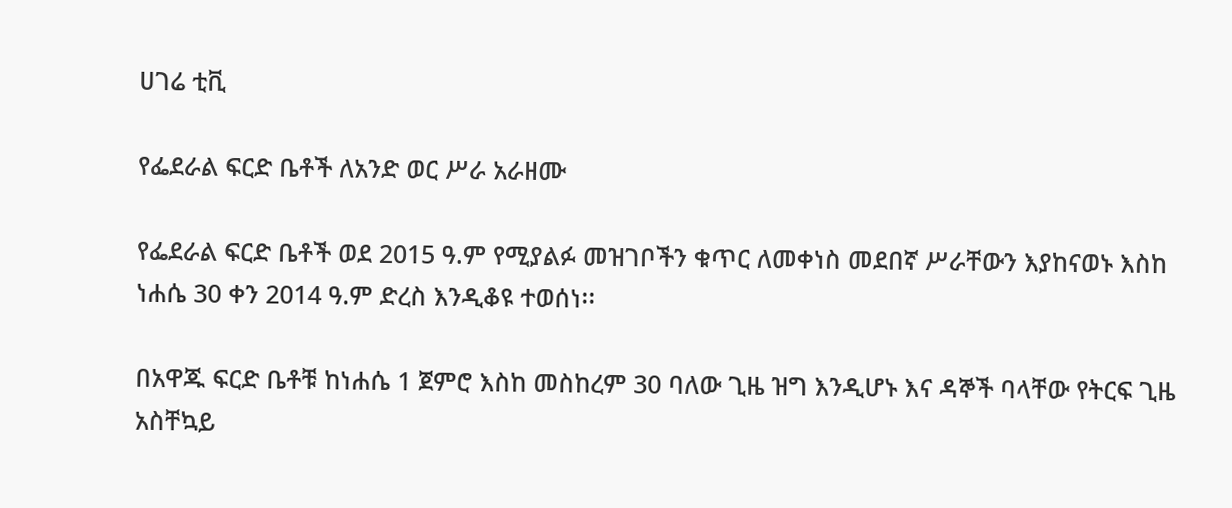ሀገሬ ቲቪ

የፌደራል ፍርድ ቤቶች ለአንድ ወር ሥራ አራዘሙ

የፌደራል ፍርድ ቤቶች ወደ 2015 ዓ.ም የሚያልፉ መዝገቦችን ቁጥር ለመቀነስ መደበኛ ሥራቸውን እያከናወኑ እስከ ነሐሴ 30 ቀን 2014 ዓ.ም ድረስ እንዲቆዩ ተወሰነ፡፡

በአዋጁ ፍርድ ቤቶቹ ከነሐሴ 1 ጀምሮ እስከ መስከረም 30 ባለው ጊዜ ዝግ እንዲሆኑ እና ዳኞች ባላቸው የትርፍ ጊዜ አስቸኳይ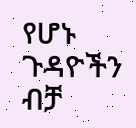የሆኑ ጉዳዮችን ብቻ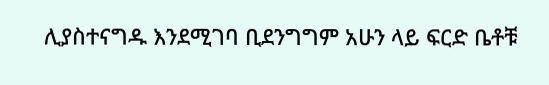ሊያስተናግዱ እንደሚገባ ቢደንግግም አሁን ላይ ፍርድ ቤቶቹ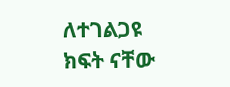ለተገልጋዩ ክፍት ናቸው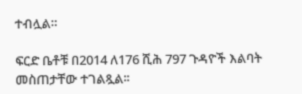ተብሏል።

ፍርድ ቤቶቹ በ2014 ለ176 ሺሕ 797 ጉዳዮች እልባት መስጠታቸው ተገልጿል፡፡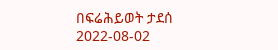በፍሬሕይወት ታደሰ
2022-08-02